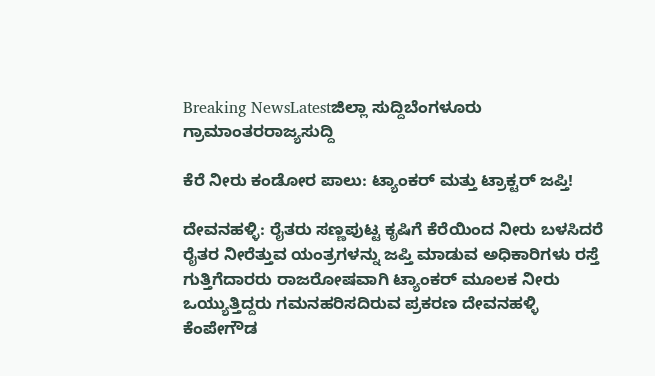Breaking NewsLatestಜಿಲ್ಲಾ ಸುದ್ದಿಬೆಂಗಳೂರು ಗ್ರಾಮಾಂತರರಾಜ್ಯಸುದ್ದಿ

ಕೆರೆ ನೀರು ಕಂಡೋರ ಪಾಲು: ಟ್ಯಾಂಕರ್ ಮತ್ತು ಟ್ರಾಕ್ಟರ್ ಜಪ್ತಿ!

ದೇವನಹಳ್ಳಿ: ರೈತರು ಸಣ್ಣಪುಟ್ಟ ಕೃಷಿಗೆ ಕೆರೆಯಿಂದ ನೀರು ಬಳಸಿದರೆ ರೈತರ ನೀರೆತ್ತುವ ಯಂತ್ರಗಳನ್ನು ಜಪ್ತಿ ಮಾಡುವ ಅಧಿಕಾರಿಗಳು ರಸ್ತೆ ಗುತ್ತಿಗೆದಾರರು ರಾಜರೋಷವಾಗಿ ಟ್ಯಾಂಕರ್ ಮೂಲಕ ನೀರು ಒಯ್ಯುತ್ತಿದ್ದರು ಗಮನಹರಿಸದಿರುವ ಪ್ರಕರಣ ದೇವನಹಳ್ಳಿ ಕೆಂಪೇಗೌಡ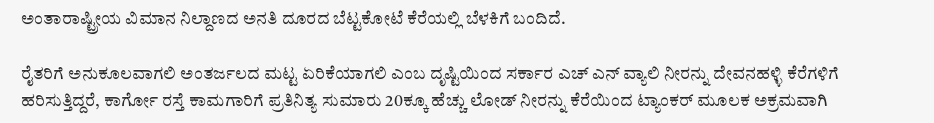ಅಂತಾರಾಷ್ಟ್ರೀಯ ವಿಮಾನ ನಿಲ್ದಾಣದ ಅನತಿ ದೂರದ ಬೆಟ್ಟಕೋಟೆ ಕೆರೆಯಲ್ಲಿ ಬೆಳಕಿಗೆ ಬಂದಿದೆ.

ರೈತರಿಗೆ ಅನುಕೂಲವಾಗಲಿ ಅಂತರ್ಜಲದ ಮಟ್ಟ ಏರಿಕೆಯಾಗಲಿ ಎಂಬ ದೃಷ್ಟಿಯಿಂದ ಸರ್ಕಾರ ಎಚ್ ಎನ್ ವ್ಯಾಲಿ ನೀರನ್ನು ದೇವನಹಳ್ಳಿ ಕೆರೆಗಳಿಗೆ ಹರಿಸುತ್ತಿದ್ದರೆ, ಕಾರ್ಗೋ ರಸ್ತೆ ಕಾಮಗಾರಿಗೆ ಪ್ರತಿನಿತ್ಯ ಸುಮಾರು 20ಕ್ಕೂ ಹೆಚ್ಚು ಲೋಡ್ ನೀರನ್ನು ಕೆರೆಯಿಂದ ಟ್ಯಾಂಕರ್ ಮೂಲಕ ಅಕ್ರಮವಾಗಿ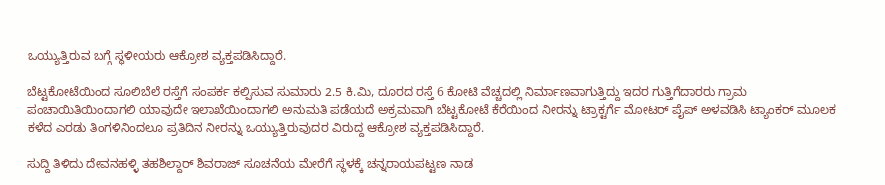ಒಯ್ಯುತ್ತಿರುವ ಬಗ್ಗೆ ಸ್ಥಳೀಯರು ಆಕ್ರೋಶ ವ್ಯಕ್ತಪಡಿಸಿದ್ದಾರೆ.

ಬೆಟ್ಟಕೋಟೆಯಿಂದ ಸೂಲಿಬೆಲೆ ರಸ್ತೆಗೆ ಸಂಪರ್ಕ ಕಲ್ಪಿಸುವ ಸುಮಾರು 2.5 ಕಿ.ಮಿ, ದೂರದ ರಸ್ತೆ 6 ಕೋಟಿ ವೆಚ್ಚದಲ್ಲಿ ನಿರ್ಮಾಣವಾಗುತ್ತಿದ್ದು ಇದರ ಗುತ್ತಿಗೆದಾರರು ಗ್ರಾಮ ಪಂಚಾಯಿತಿಯಿಂದಾಗಲಿ ಯಾವುದೇ ಇಲಾಖೆಯಿಂದಾಗಲಿ ಅನುಮತಿ ಪಡೆಯದೆ ಅಕ್ರಮವಾಗಿ ಬೆಟ್ಟಕೋಟೆ ಕೆರೆಯಿಂದ ನೀರನ್ನು ಟ್ರಾಕ್ಟರ್ಗೆ ಮೋಟರ್ ಪೈಪ್ ಅಳವಡಿಸಿ ಟ್ಯಾಂಕರ್ ಮೂಲಕ ಕಳೆದ ಎರಡು ತಿಂಗಳಿನಿಂದಲೂ ಪ್ರತಿದಿನ ನೀರನ್ನು ಒಯ್ಯುತ್ತಿರುವುದರ ವಿರುದ್ದ ಆಕ್ರೋಶ ವ್ಯಕ್ತಪಡಿಸಿದ್ದಾರೆ.

ಸುದ್ದಿ ತಿಳಿದು ದೇವನಹಳ್ಳಿ ತಹಶಿಲ್ದಾರ್ ಶಿವರಾಜ್ ಸೂಚನೆಯ ಮೇರೆಗೆ ಸ್ಥಳಕ್ಕೆ ಚನ್ನರಾಯಪಟ್ಟಣ ನಾಡ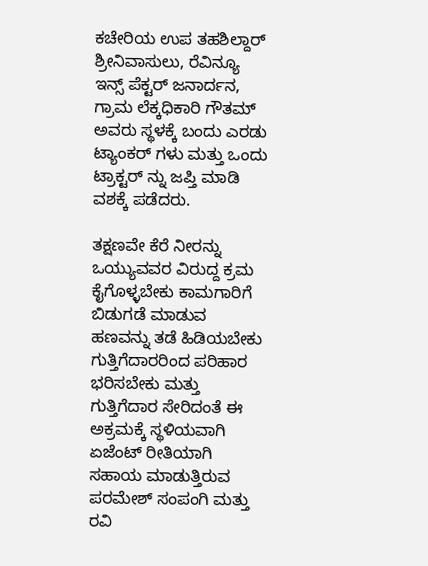ಕಚೇರಿಯ ಉಪ ತಹಶಿಲ್ದಾರ್ ಶ್ರೀನಿವಾಸುಲು, ರೆವಿನ್ಯೂ ಇನ್ಸ್ ಪೆಕ್ಟರ್ ಜನಾರ್ದನ, ಗ್ರಾಮ ಲೆಕ್ಕಧಿಕಾರಿ ಗೌತಮ್ ಅವರು ಸ್ಥಳಕ್ಕೆ ಬಂದು ಎರಡು ಟ್ಯಾಂಕರ್ ಗಳು ಮತ್ತು ಒಂದು ಟ್ರಾಕ್ಟರ್ ನ್ನು ಜಪ್ತಿ ಮಾಡಿ ವಶಕ್ಕೆ ಪಡೆದರು.

ತಕ್ಷಣವೇ ಕೆರೆ ನೀರನ್ನು ಒಯ್ಯುವವರ ವಿರುದ್ದ ಕ್ರಮ ಕೈಗೊಳ್ಳಬೇಕು ಕಾಮಗಾರಿಗೆ ಬಿಡುಗಡೆ ಮಾಡುವ ಹಣವನ್ನು ತಡೆ ಹಿಡಿಯಬೇಕು ಗುತ್ತಿಗೆದಾರರಿಂದ ಪರಿಹಾರ ಭರಿಸಬೇಕು ಮತ್ತು ಗುತ್ತಿಗೆದಾರ ಸೇರಿದಂತೆ ಈ ಅಕ್ರಮಕ್ಕೆ ಸ್ಥಳಿಯವಾಗಿ ಏಜೆಂಟ್ ರೀತಿಯಾಗಿ ಸಹಾಯ ಮಾಡುತ್ತಿರುವ ಪರಮೇಶ್ ಸಂಪಂಗಿ ಮತ್ತು ರವಿ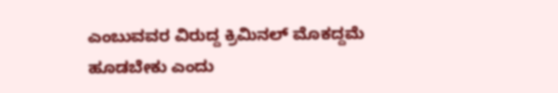ಎಂಬುವವರ ವಿರುದ್ದ ಕ್ರಿಮಿನಲ್ ಮೊಕದ್ದಮೆ ಹೂಡಬೇಕು ಎಂದು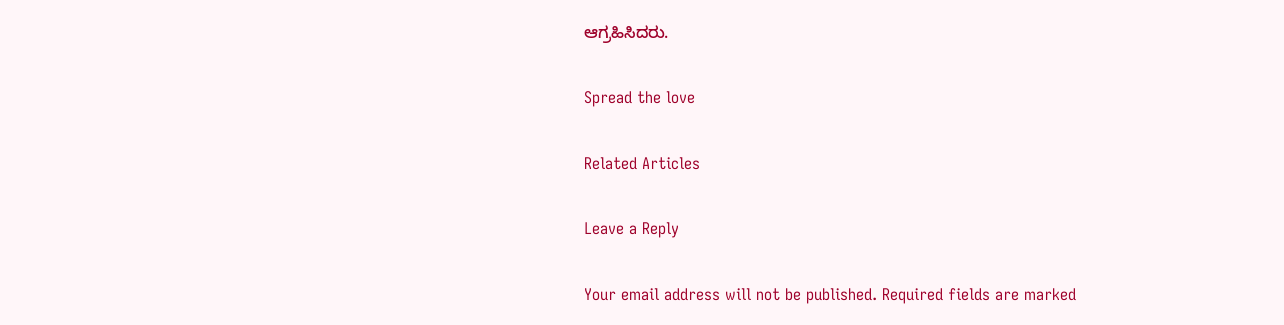ಆಗ್ರಹಿಸಿದರು.

Spread the love

Related Articles

Leave a Reply

Your email address will not be published. Required fields are marked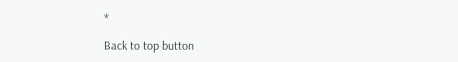*

Back to top button